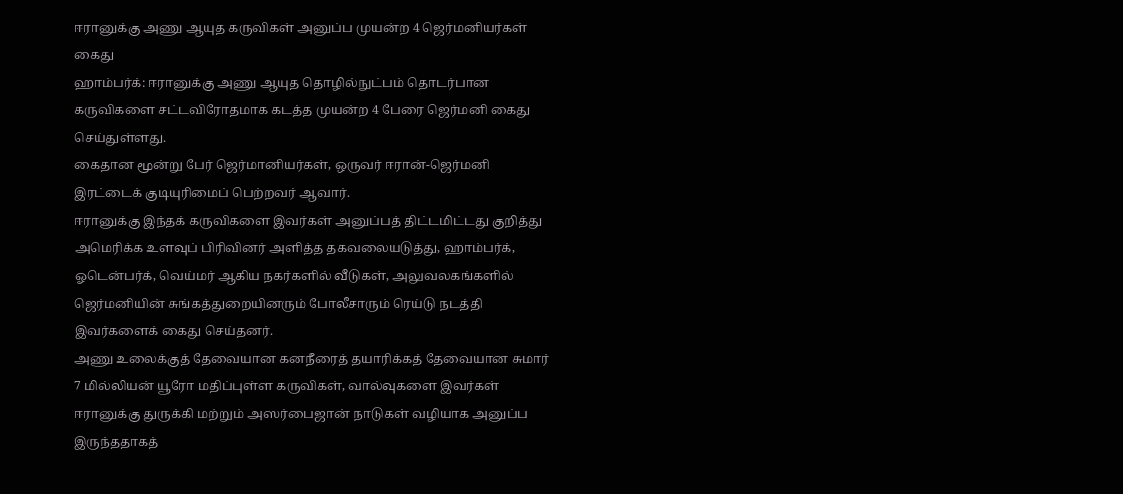ஈரானுக்கு அணு ஆயுத கருவிகள் அனுப்ப முயன்ற 4 ஜெர்மனியர்கள் கைது
ஹாம்பர்க்: ஈரானுக்கு அணு ஆயுத தொழில்நுட்பம் தொடர்பான கருவிகளை சட்டவிரோதமாக கடத்த முயன்ற 4 பேரை ஜெர்மனி கைது செய்துள்ளது.
கைதான மூன்று பேர் ஜெர்மானியர்கள், ஒருவர் ஈரான்-ஜெர்மனி இரட்டைக் குடியுரிமைப் பெற்றவர் ஆவார்.
ஈரானுக்கு இந்தக் கருவிகளை இவர்கள் அனுப்பத் திட்டமிட்டது குறித்து அமெரிக்க உளவுப் பிரிவினர் அளித்த தகவலையடுத்து, ஹாம்பர்க், ஓடென்பர்க், வெய்மர் ஆகிய நகர்களில் வீடுகள், அலுவலகங்களில் ஜெர்மனியின் சுங்கத்துறையினரும் போலீசாரும் ரெய்டு நடத்தி இவர்களைக் கைது செய்தனர்.
அணு உலைக்குத் தேவையான கனநீரைத் தயாரிக்கத் தேவையான சுமார் 7 மில்லியன் யூரோ மதிப்புள்ள கருவிகள், வால்வுகளை இவர்கள் ஈரானுக்கு துருக்கி மற்றும் அஸர்பைஜான் நாடுகள் வழியாக அனுப்ப இருந்ததாகத்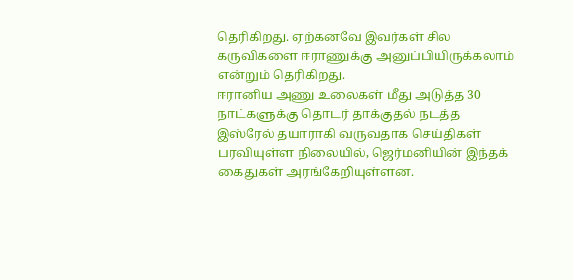தெரிகிறது. ஏற்கனவே இவர்கள் சில கருவிகளை ஈராணுக்கு அனுப்பியிருக்கலாம் என்றும் தெரிகிறது.
ஈரானிய அணு உலைகள் மீது அடுத்த 30 நாட்களுக்கு தொடர் தாக்குதல் நடத்த இஸ்ரேல் தயாராகி வருவதாக செய்திகள் பரவியுள்ள நிலையில், ஜெர்மனியின் இந்தக் கைதுகள் அரங்கேறியுள்ளன.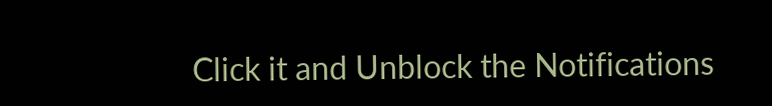Click it and Unblock the Notifications